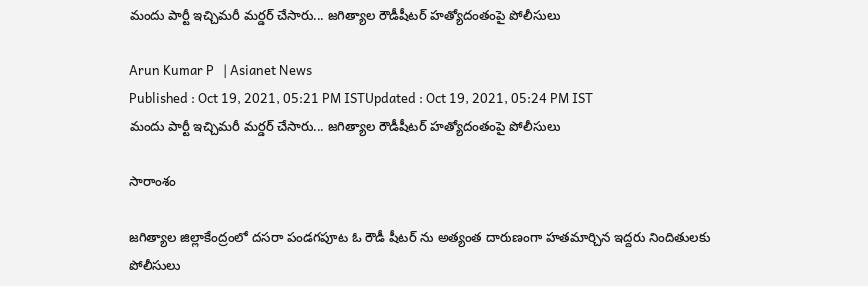మందు పార్టీ ఇచ్చిమరీ మర్డర్ చేసారు... జగిత్యాల రౌడీషీటర్ హత్యోదంతంపై పోలీసులు

Arun Kumar P   | Asianet News
Published : Oct 19, 2021, 05:21 PM ISTUpdated : Oct 19, 2021, 05:24 PM IST
మందు పార్టీ ఇచ్చిమరీ మర్డర్ చేసారు... జగిత్యాల రౌడీషీటర్ హత్యోదంతంపై పోలీసులు

సారాంశం

జగిత్యాల జిల్లాకేంద్రంలో దసరా పండగపూట ఓ రౌడీ షీటర్ ను అత్యంత దారుణంగా హతమార్చిన ఇద్దరు నిందితులకు పోలీసులు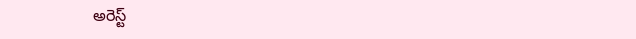అరెస్ట్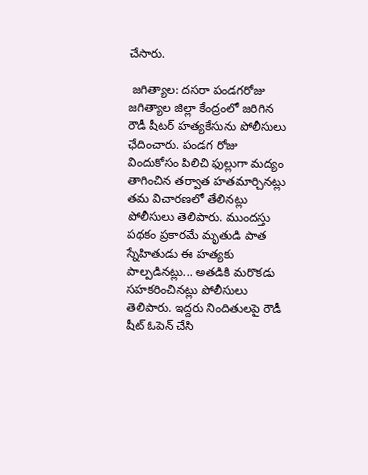చేసారు.

 జగిత్యాల: దసరా పండగరోజు జగిత్యాల జిల్లా కేంద్రంలో జరిగిన రౌడీ షీటర్ హత్యకేసును పోలీసులు ఛేదించారు. పండగ రోజు విందుకోసం పిలిచి ఫుల్లుగా మద్యం తాగించిన తర్వాత హతమార్చినట్లు తమ విచారణలో తేలినట్లు పోలీసులు తెలిపారు. ముందస్తు పథకం ప్రకారమే మృతుడి పాత స్నేహితుడు ఈ హత్యకు పాల్పడినట్లు... అతడికి మరొకడు సహకరించినట్లు పోలీసులు తెలిపారు. ఇద్దరు నిందితులపై రౌడీ షీట్ ఓపెన్ చేసి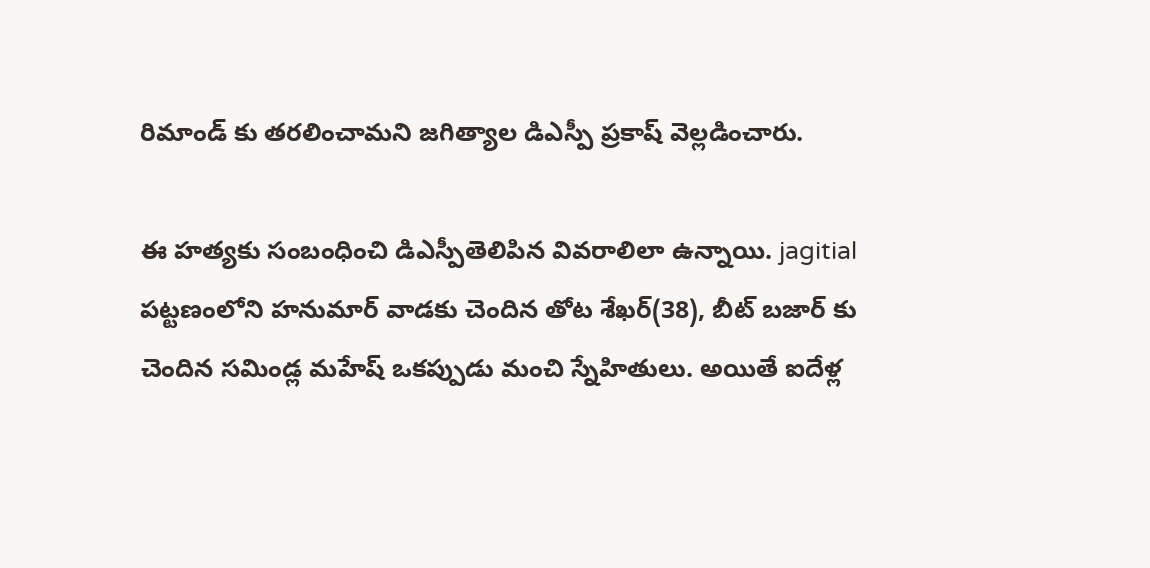రిమాండ్ కు తరలించామని జగిత్యాల డిఎస్పీ ప్రకాష్ వెల్లడించారు.

ఈ హత్యకు సంబంధించి డిఎస్పీతెలిపిన వివరాలిలా ఉన్నాయి. jagitial పట్టణంలోని హనుమార్ వాడకు చెందిన తోట శేఖర్(38), బీట్ బజార్ కు చెందిన సమిండ్ల మహేష్ ఒకప్పుడు మంచి స్నేహితులు. అయితే ఐదేళ్ల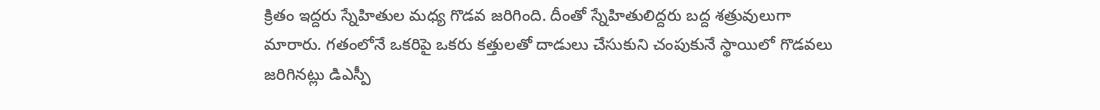క్రితం ఇద్దరు స్నేహితుల మధ్య గొడవ జరిగింది. దీంతో స్నేహితులిద్దరు బద్ద శత్రువులుగా మారారు. గతంలోనే ఒకరిపై ఒకరు కత్తులతో దాడులు చేసుకుని చంపుకునే స్థాయిలో గొడవలు జరిగినట్లు డిఎస్పీ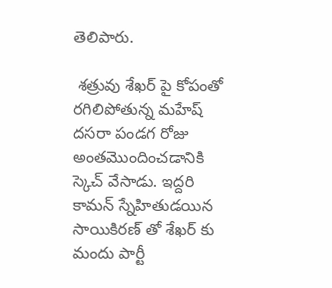తెలిపారు.

 శత్రువు శేఖర్ పై కోపంతో రగిలిపోతున్న మహేష్ దసరా పండగ రోజు అంతమొందించడానికి స్కెచ్ వేసాడు. ఇద్దరి కామన్ స్నేహితుడయిన సాయికిరణ్ తో శేఖర్ కు మందు పార్టీ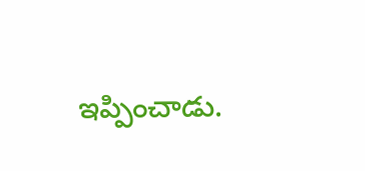ఇప్పించాడు.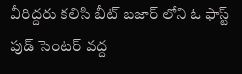వీరిద్దరు కలిసి బీట్ బజార్ లోని ఓ ఫాస్ట్ పుడ్ సెంటర్ వద్ద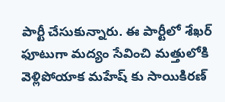పార్టీ చేసుకున్నారు. ఈ పార్టీలో శేఖర్ ఫూటుగా మద్యం సేవించి మత్తులోకి వెళ్లిపోయాక మహేష్ కు సాయికిరణ్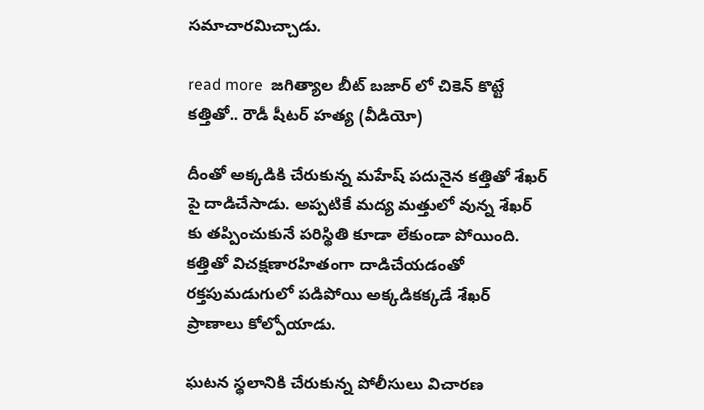సమాచారమిచ్చాడు.

read more  జగిత్యాల బీట్ బజార్ లో చికెన్ కొట్టే కత్తితో.. రౌడీ షీటర్ హత్య (వీడియో)

దీంతో అక్కడికి చేరుకున్న మహేష్ పదునైన కత్తితో శేఖర్ పై దాడిచేసాడు. అప్పటికే మద్య మత్తులో వున్న శేఖర్ కు తప్పించుకునే పరిస్థితి కూడా లేకుండా పోయింది. కత్తితో విచక్షణారహితంగా దాడిచేయడంతో రక్తపుమడుగులో పడిపోయి అక్కడికక్కడే శేఖర్ ప్రాణాలు కోల్పోయాడు.

ఘటన స్థలానికి చేరుకున్న పోలీసులు విచారణ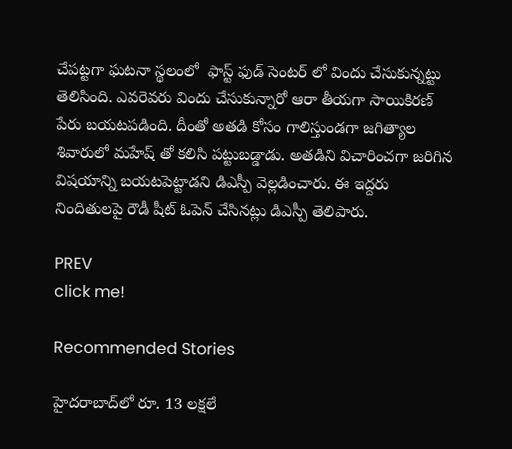చేపట్టగా ఘటనా స్థలంలో  ఫాస్ట్ ఫుడ్ సెంటర్ లో విందు చేసుకున్నట్టు తెలిసింది. ఎవరెవరు విందు చేసుకున్నారో ఆరా తీయగా సాయికిరణ్ పేరు బయటపడింది. దీంతో అతడి కోసం గాలిస్తుండగా జగిత్యాల శివారులో మహేష్ తో కలిసి పట్టుబడ్డాడు. అతడిని విచారించగా జరిగిన విషయాన్ని బయటపెట్టాడని డిఎస్పీ వెల్లడించారు. ఈ ఇద్దరు నిందితులపై రౌడీ షీట్ ఓపెన్ చేసినట్లు డిఎస్పీ తెలిపారు.

PREV
click me!

Recommended Stories

హైదరాబాద్‌లో రూ. 13 ల‌క్ష‌లే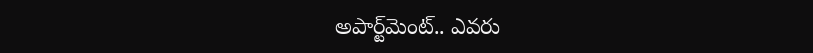అపార్ట్‌మెంట్‌.. ఎవ‌రు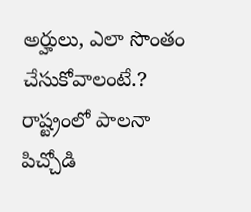అర్హులు, ఎలా సొంతం చేసుకోవాలంటే.?
రాష్ట్రంలో పాలనా పిచ్చోడి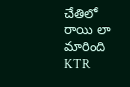చేతిలో రాయి లా మారింది KTR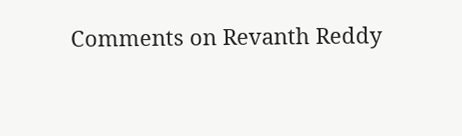Comments on Revanth Reddy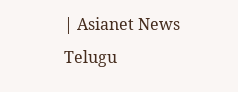| Asianet News Telugu